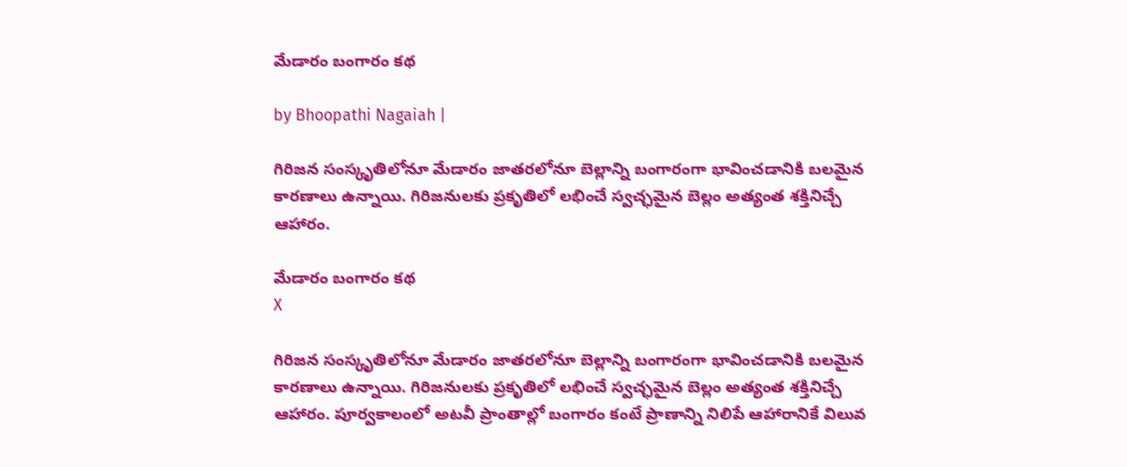మేడారం బంగారం కథ

by Bhoopathi Nagaiah |

గిరిజన సంస్కృతిలోనూ మేడారం జాతరలోనూ బెల్లాన్ని బంగారంగా భావించడానికి బలమైన కారణాలు ఉన్నాయి. గిరిజనులకు ప్రకృతిలో లభించే స్వచ్ఛమైన బెల్లం అత్యంత శక్తినిచ్చే ఆహారం.

మేడారం బంగారం కథ
X

గిరిజన సంస్కృతిలోనూ మేడారం జాతరలోనూ బెల్లాన్ని బంగారంగా భావించడానికి బలమైన కారణాలు ఉన్నాయి. గిరిజనులకు ప్రకృతిలో లభించే స్వచ్ఛమైన బెల్లం అత్యంత శక్తినిచ్చే ఆహారం. పూర్వకాలంలో అటవీ ప్రాంతాల్లో బంగారం కంటే ప్రాణాన్ని నిలిపే ఆహారానికే విలువ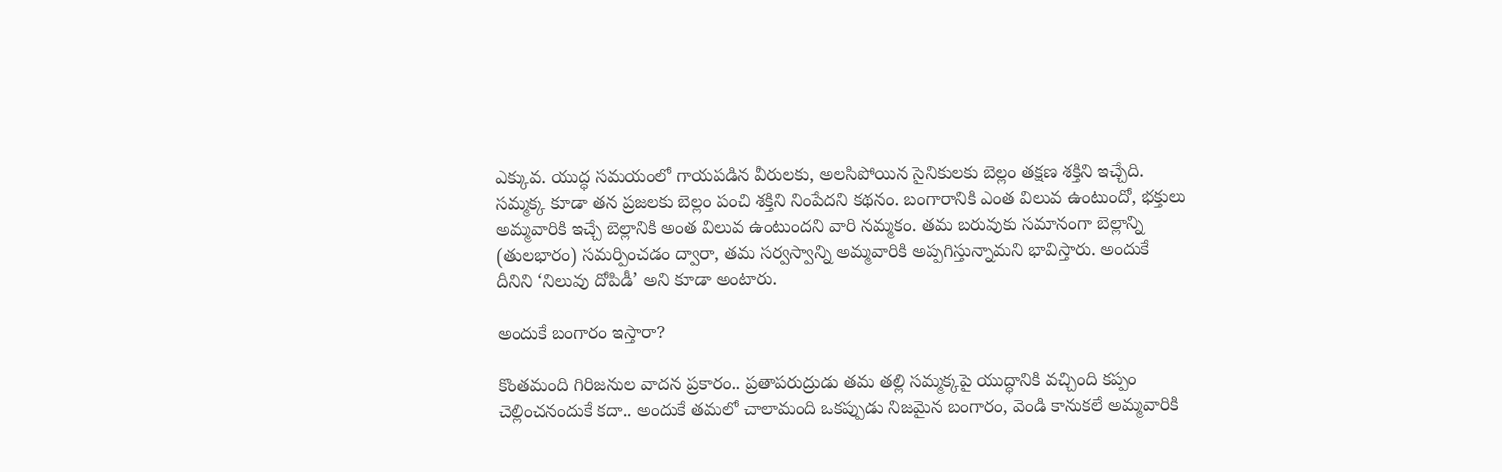ఎక్కువ. యుద్ధ సమయంలో గాయపడిన వీరులకు, అలసిపోయిన సైనికులకు బెల్లం తక్షణ శక్తిని ఇచ్చేది. సమ్మక్క కూడా తన ప్రజలకు బెల్లం పంచి శక్తిని నింపేదని కథనం. బంగారానికి ఎంత విలువ ఉంటుందో, భక్తులు అమ్మవారికి ఇచ్చే బెల్లానికి అంత విలువ ఉంటుందని వారి నమ్మకం. తమ బరువుకు సమానంగా బెల్లాన్ని (తులభారం) సమర్పించడం ద్వారా, తమ సర్వస్వాన్ని అమ్మవారికి అప్పగిస్తున్నామని భావిస్తారు. అందుకే దీనిని ‘నిలువు దోపిడీ’ అని కూడా అంటారు.

అందుకే బంగారం ఇస్తారా?

కొంతమంది గిరిజనుల వాదన ప్రకారం.. ప్రతాపరుద్రుడు తమ తల్లి సమ్మక్కపై యుద్ధానికి వచ్చింది కప్పం చెల్లించనందుకే కదా.. అందుకే తమలో చాలామంది ఒకప్పుడు నిజమైన బంగారం, వెండి కానుకలే అమ్మవారికి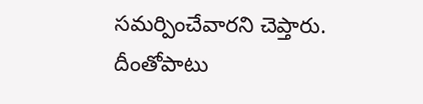సమర్పించేవారని చెప్తారు. దీంతోపాటు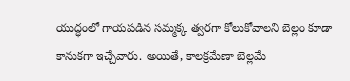యుద్ధంలో గాయపడిన సమ్మక్క త్వరగా కోలుకోవాలని బెల్లం కూడా కానుకగా ఇచ్చేవారు. అయితే, కాలక్రమేణా బెల్లమే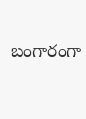బంగారంగా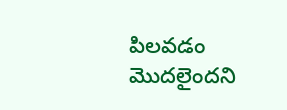పిలవడం మొదలైందని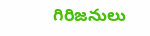గిరిజనులు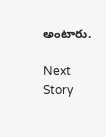అంటారు.

Next Story